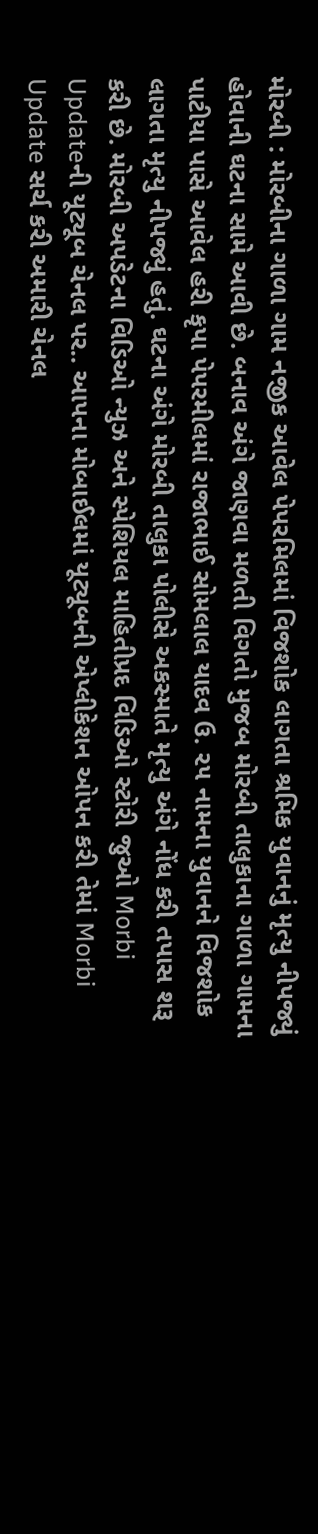મોરબી : મોરબીના ગાળા ગામ નજીક આવેલ પેપરમિલમાં વિજશોક લાગતા શ્રમિક યુવાનનું મૃત્યુ નીપજ્યું હોવાની ઘટના સામે આવી છે. બનાવ અંગે જાણવા મળતી વિગતો મુજબ મોરબી તાલુકાના ગાળા ગામના પાટીયા પાસે આવેલ હરી કૃપા પેપરમીલમાં રાજાભાઈ સોમલાલ યાદવ ઉ. ૨૫ નામના યુવાનને વિજશોક લાગતા મૃત્યુ નીપજ્યું હતું. ઘટના અંગે મોરબી તાલુકા પોલીસે અકસ્માતે મૃત્યુ અંગે નોંધ કરી તપાસ શરૂ કરી છે. મોરબી અપડેટના વિડિઓ ન્યુઝ અને સ્પેશિયલ માહિતીપ્રદ વિડિઓ સ્ટોરી જુઓ Morbi Updateની યૂટ્યૂબ ચેનલ પર.. આપના મોબાઈલમાં યૂટ્યૂબની એપ્લીકેશન ઓપન કરી તેમાં Morbi Update સર્ચ કરી અમારી ચેનલ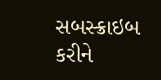સબસ્ક્રાઇબ કરીને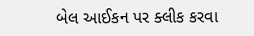બેલ આઈકન પર ક્લીક કરવા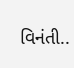વિનંતી..